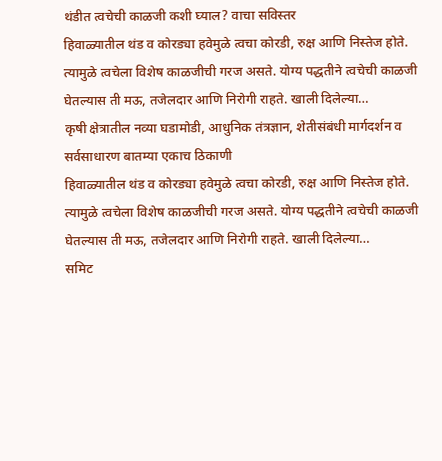थंडीत त्वचेची काळजी कशी घ्याल? वाचा सविस्तर
हिवाळ्यातील थंड व कोरड्या हवेमुळे त्वचा कोरडी, रुक्ष आणि निस्तेज होते. त्यामुळे त्वचेला विशेष काळजीची गरज असते. योग्य पद्धतीने त्वचेची काळजी घेतल्यास ती मऊ, तजेलदार आणि निरोगी राहते. खाली दिलेल्या…
कृषी क्षेत्रातील नव्या घडामोडी, आधुनिक तंत्रज्ञान, शेतीसंबंधी मार्गदर्शन व सर्वसाधारण बातम्या एकाच ठिकाणी
हिवाळ्यातील थंड व कोरड्या हवेमुळे त्वचा कोरडी, रुक्ष आणि निस्तेज होते. त्यामुळे त्वचेला विशेष काळजीची गरज असते. योग्य पद्धतीने त्वचेची काळजी घेतल्यास ती मऊ, तजेलदार आणि निरोगी राहते. खाली दिलेल्या…
समिट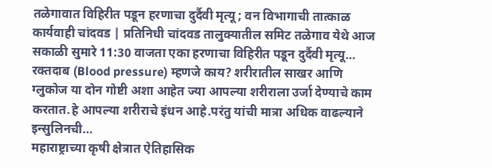तळेगावात विहिरीत पडून हरणाचा दुर्दैवी मृत्यू; वन विभागाची तात्काळ कार्यवाही चांदवड | प्रतिनिधी चांदवड तालुक्यातील समिट तळेगाव येथे आज सकाळी सुमारे 11:30 वाजता एका हरणाचा विहिरीत पडून दुर्दैवी मृत्यू…
रक्तदाब (Blood pressure) म्हणजे काय? शरीरातील साखर आणि ग्लुकोज या दोन गोष्टी अशा आहेत ज्या आपल्या शरीराला उर्जा देण्याचे काम करतात.हे आपल्या शरीराचे इंधन आहे.परंतु यांची मात्रा अधिक वाढल्याने इन्सुलिनची…
महाराष्ट्राच्या कृषी क्षेत्रात ऐतिहासिक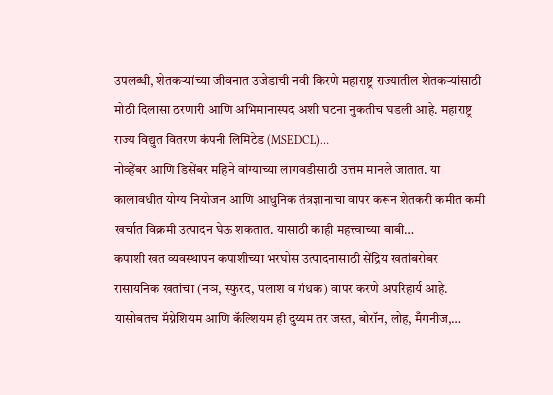उपलब्धी, शेतकऱ्यांच्या जीवनात उजेडाची नवी किरणे महाराष्ट्र राज्यातील शेतकऱ्यांसाठी मोठी दिलासा ठरणारी आणि अभिमानास्पद अशी घटना नुकतीच घडली आहे. महाराष्ट्र राज्य विद्युत वितरण कंपनी लिमिटेड (MSEDCL)…
नोव्हेंबर आणि डिसेंबर महिने वांग्याच्या लागवडीसाठी उत्तम मानले जातात. या कालावधीत योग्य नियोजन आणि आधुनिक तंत्रज्ञानाचा वापर करून शेतकरी कमीत कमी खर्चात विक्रमी उत्पादन घेऊ शकतात. यासाठी काही महत्त्वाच्या बाबी…
कपाशी खत व्यवस्थापन कपाशीच्या भरघोस उत्पादनासाठी सेंद्रिय खतांबरोबर रासायनिक खतांचा (नञ, स्फुरद, पलाश व गंधक) वापर करणे अपरिहार्य आहे. यासोबतच मॅग्नेशियम आणि कॅल्शियम ही दुय्यम तर जस्त, बोरॉन, लोह, मँगनीज,…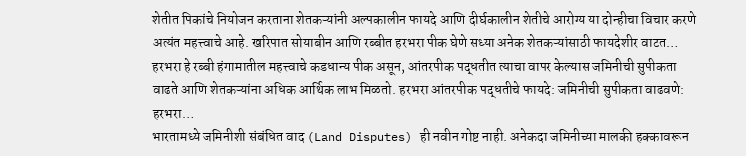शेतीत पिकांचे नियोजन करताना शेतकऱ्यांनी अल्पकालीन फायदे आणि दीर्घकालीन शेतीचे आरोग्य या दोन्हीचा विचार करणे अत्यंत महत्त्वाचे आहे. खरिपात सोयाबीन आणि रब्बीत हरभरा पीक घेणे सध्या अनेक शेतकऱ्यांसाठी फायदेशीर वाटत…
हरभरा हे रब्बी हंगामातील महत्त्वाचे कडधान्य पीक असून, आंतरपीक पद्धतीत त्याचा वापर केल्यास जमिनीची सुपीकता वाढते आणि शेतकऱ्यांना अधिक आर्थिक लाभ मिळतो. हरभरा आंतरपीक पद्धतीचे फायदे: जमिनीची सुपीकता वाढवणे: हरभरा…
भारतामध्ये जमिनीशी संबंधित वाद (Land Disputes) ही नवीन गोष्ट नाही. अनेकदा जमिनीच्या मालकी हक्कावरून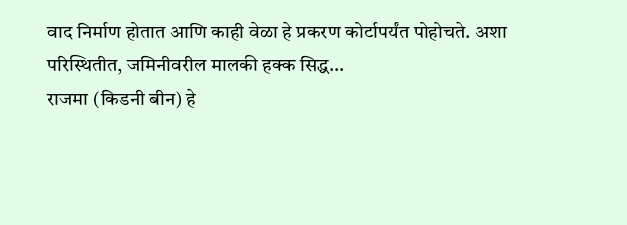वाद निर्माण होतात आणि काही वेळा हे प्रकरण कोर्टापर्यंत पोहोचते. अशा परिस्थितीत, जमिनीवरील मालकी हक्क सिद्ध…
राजमा (किडनी बीन) हे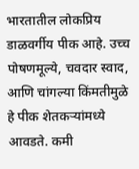भारतातील लोकप्रिय डाळवर्गीय पीक आहे. उच्च पोषणमूल्ये, चवदार स्वाद, आणि चांगल्या किंमतीमुळे हे पीक शेतकऱ्यांमध्ये आवडते. कमी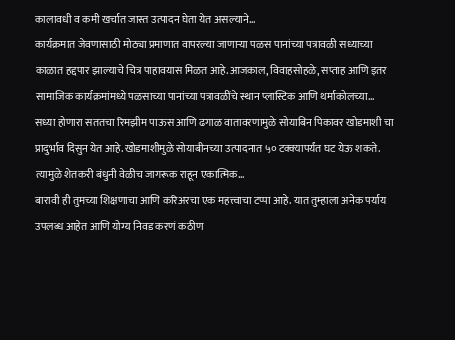कालावधी व कमी खर्चात जास्त उत्पादन घेता येत असल्याने…
कार्यक्रमात जेवणासाठी मोठ्या प्रमाणात वापरल्या जाणाऱ्या पळस पानांच्या पत्रावळी सध्याच्या काळात हद्दपार झाल्याचे चित्र पाहावयास मिळत आहे.आजकाल, विवाहसोहळे, सप्ताह आणि इतर सामाजिक कार्यक्रमांमध्ये पळसाच्या पानांच्या पत्रावळींचे स्थान प्लास्टिक आणि थर्माकोलच्या…
सध्या होणारा सततचा रिमझीम पाऊस आणि ढगाळ वातावरणामुळे सोयाबिन पिकावर खोडमाशी चा प्रादुर्भाव दिसुन येत आहे.खोडमाशीमुळे सोयाबीनच्या उत्पादनात ५० टक्क्यापर्यंत घट येऊ शकते. त्यामुळे शेतकरी बंधुनी वेळीच जागरूक राहून एकात्मिक…
बारावी ही तुमच्या शिक्षणाचा आणि करिअरचा एक महत्त्वाचा टप्पा आहे. यात तुम्हाला अनेक पर्याय उपलब्ध आहेत आणि योग्य निवड करणं कठीण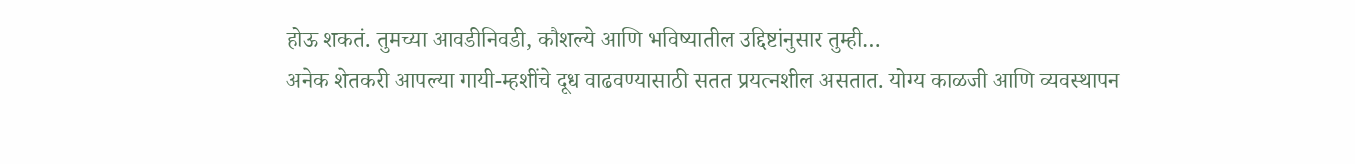होऊ शकतं. तुमच्या आवडीनिवडी, कौशल्ये आणि भविष्यातील उद्दिष्टांनुसार तुम्ही…
अनेक शेतकरी आपल्या गायी-म्हशींचे दूध वाढवण्यासाठी सतत प्रयत्नशील असतात. योग्य काळजी आणि व्यवस्थापन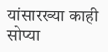यांसारख्या काही सोप्या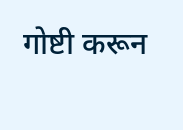गोष्टी करून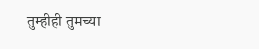तुम्हीही तुमच्या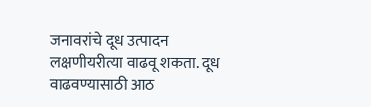जनावरांचे दूध उत्पादन लक्षणीयरीत्या वाढवू शकता. दूध वाढवण्यासाठी आठ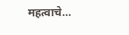महत्वाचे…